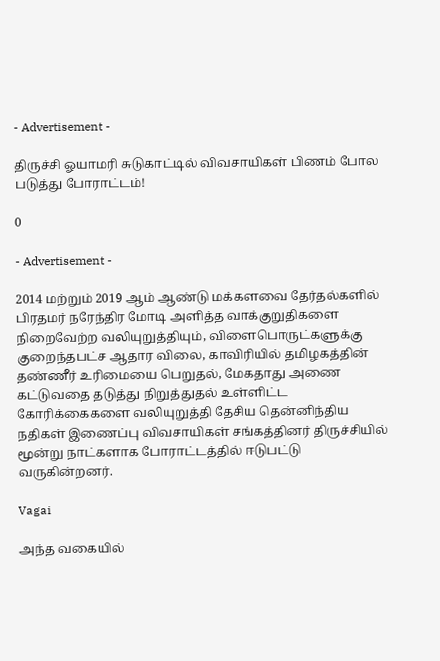- Advertisement -

திருச்சி ஓயாமரி சுடுகாட்டில் விவசாயிகள் பிணம் போல படுத்து போராட்டம்!

0

- Advertisement -

2014 மற்றும் 2019 ஆம் ஆண்டு மக்களவை தேர்தல்களில் பிரதமர் நரேந்திர மோடி அளித்த வாக்குறுதிகளை நிறைவேற்ற வலியுறுத்தியும், விளைபொருட்களுக்கு குறைந்தபட்ச ஆதார விலை, காவிரியில் தமிழகத்தின் தண்ணீர் உரிமையை பெறுதல், மேகதாது அணை கட்டுவதை தடுத்து நிறுத்துதல் உள்ளிட்ட கோரிக்கைகளை வலியுறுத்தி தேசிய தென்னிந்திய நதிகள் இணைப்பு விவசாயிகள் சங்கத்தினர் திருச்சியில் மூன்று நாட்களாக போராட்டத்தில் ஈடுபட்டு வருகின்றனர்.

Vagai

அந்த வகையில்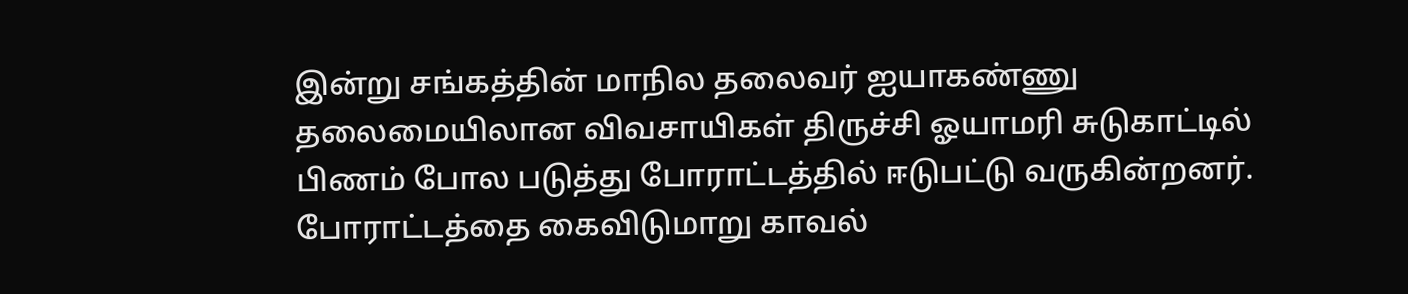இன்று சங்கத்தின் மாநில தலைவர் ஐயாகண்ணு தலைமையிலான விவசாயிகள் திருச்சி ஓயாமரி சுடுகாட்டில் பிணம் போல படுத்து போராட்டத்தில் ஈடுபட்டு வருகின்றனர். போராட்டத்தை கைவிடுமாறு காவல்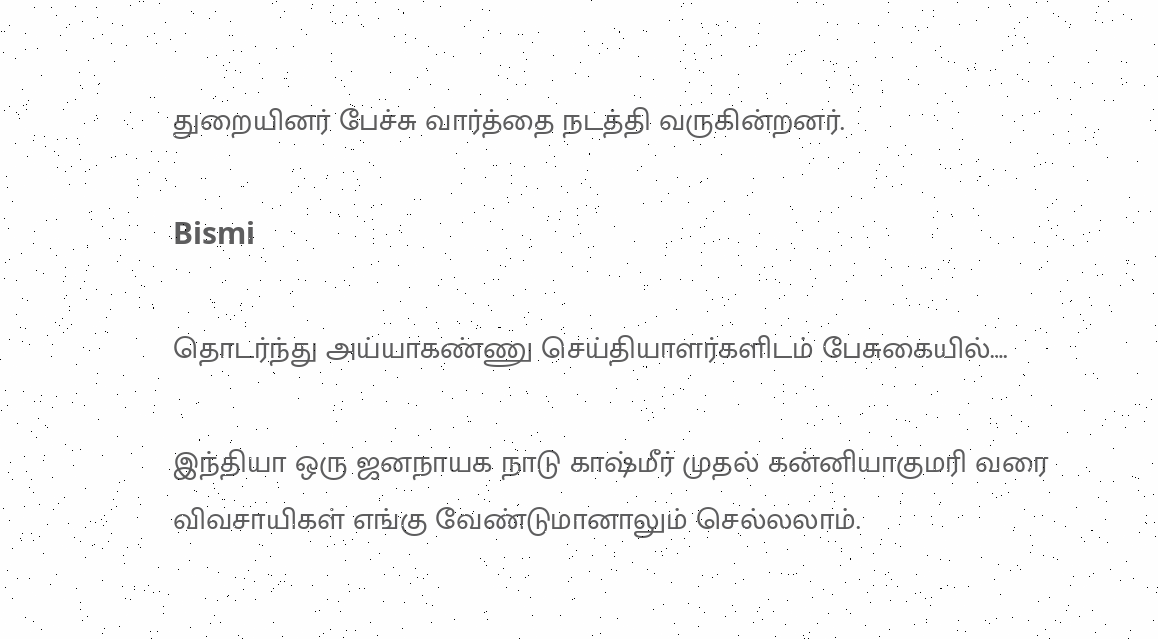துறையினர் பேச்சு வார்த்தை நடத்தி வருகின்றனர்.

Bismi

தொடர்ந்து அய்யாகண்ணு செய்தியாளர்களிடம் பேசுகையில்….

இந்தியா ஒரு ஜனநாயக நாடு காஷ்மீர் முதல் கன்னியாகுமரி வரை விவசாயிகள் எங்கு வேண்டுமானாலும் செல்லலாம்.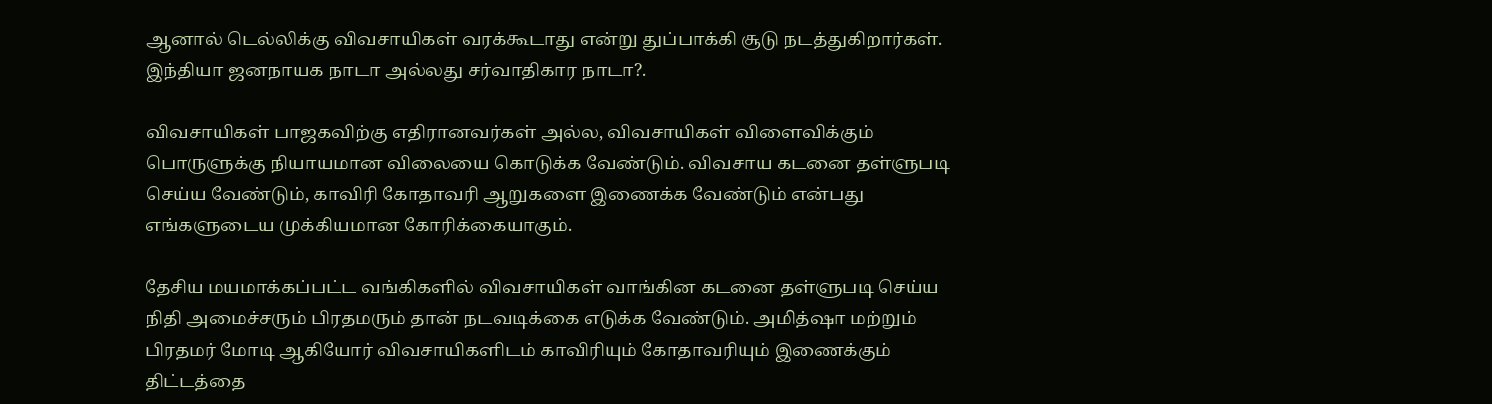ஆனால் டெல்லிக்கு விவசாயிகள் வரக்கூடாது என்று துப்பாக்கி சூடு நடத்துகிறார்கள். இந்தியா ஜனநாயக நாடா அல்லது சர்வாதிகார நாடா?.

விவசாயிகள் பாஜகவிற்கு எதிரானவர்கள் அல்ல, விவசாயிகள் விளைவிக்கும் பொருளுக்கு நியாயமான விலையை கொடுக்க வேண்டும். விவசாய கடனை தள்ளுபடி செய்ய வேண்டும், காவிரி கோதாவரி ஆறுகளை இணைக்க வேண்டும் என்பது எங்களுடைய முக்கியமான கோரிக்கையாகும்.

தேசிய மயமாக்கப்பட்ட வங்கிகளில் விவசாயிகள் வாங்கின கடனை தள்ளுபடி செய்ய நிதி அமைச்சரும் பிரதமரும் தான் நடவடிக்கை எடுக்க வேண்டும். அமித்ஷா மற்றும் பிரதமர் மோடி ஆகியோர் விவசாயிகளிடம் காவிரியும் கோதாவரியும் இணைக்கும் திட்டத்தை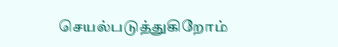செயல்படுத்துகிறோம்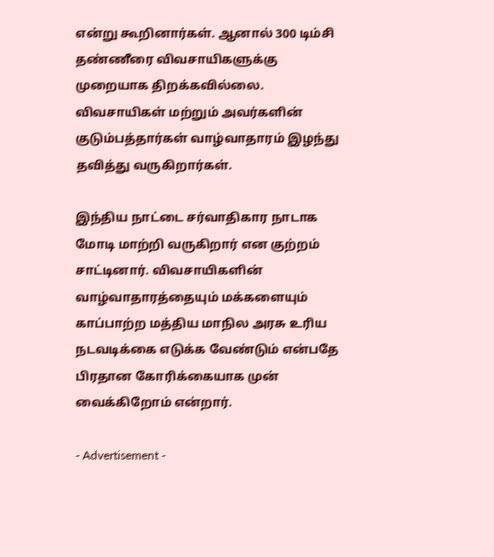என்று கூறினார்கள். ஆனால் 300 டிம்சி தண்ணீரை விவசாயிகளுக்கு முறையாக திறக்கவில்லை. விவசாயிகள் மற்றும் அவர்களின் குடும்பத்தார்கள் வாழ்வாதாரம் இழந்து தவித்து வருகிறார்கள்.

இந்திய நாட்டை சர்வாதிகார நாடாக மோடி மாற்றி வருகிறார் என குற்றம் சாட்டினார். விவசாயிகளின் வாழ்வாதாரத்தையும் மக்களையும் காப்பாற்ற மத்திய மாநில அரசு உரிய நடவடிக்கை எடுக்க வேண்டும் என்பதே பிரதான கோரிக்கையாக முன் வைக்கிறோம் என்றார்.

- Advertisement -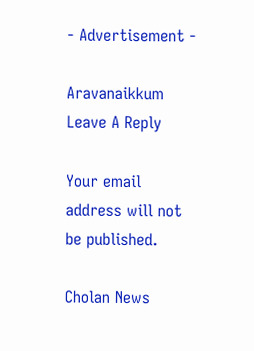- Advertisement -

Aravanaikkum
Leave A Reply

Your email address will not be published.

Cholan News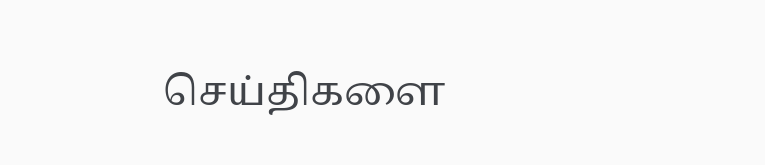செய்திகளை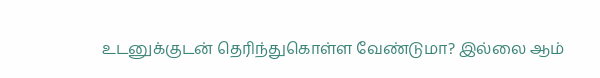உடனுக்குடன் தெரிந்துகொள்ள வேண்டுமா? இல்லை ஆம்